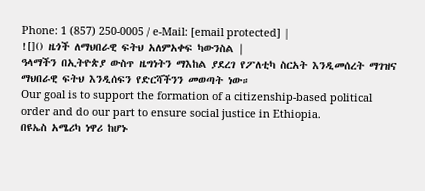Phone: 1 (857) 250-0005 / e-Mail: [email protected] |
![]() ዜጎች ለማህበራዊ ፍትህ አለምአቀፍ ካውንስል |
ዓላማችን በኢትዮጵያ ውስጥ ዜግነትን ማእከል ያደረገ የፖለቲካ ስርአት እንዲመሰረት ማገዝና ማህበራዊ ፍትህ እንዲሰፍን የድርሻችንን መወጣት ነው።
Our goal is to support the formation of a citizenship-based political order and do our part to ensure social justice in Ethiopia.
በዩኤስ አሜሪካ ነዋሪ ከሆኑ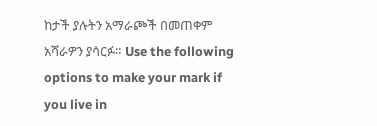ከታች ያሉትን አማራጮች በመጠቀም አሻራዎን ያሳርፉ። Use the following options to make your mark if you live in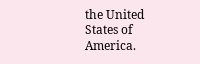the United States of America.